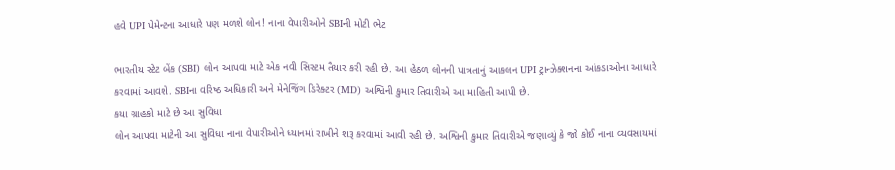હવે UPI પેમેન્ટના આધારે પણ મળશે લોન! નાના વેપારીઓને SBIની મોટી ભેટ

ભારતીય સ્ટેટ બેંક (SBI) લોન આપવા માટે એક નવી સિસ્ટમ તૈયાર કરી રહી છે. આ હેઠળ લોનની પાત્રતાનું આકલન UPI ટ્રાન્ઝેક્શનના આંકડાઓના આધારે કરવામાં આવશે. SBIના વરિષ્ઠ અધિકારી અને મેનેજિંગ ડિરેક્ટર (MD) અશ્વિની કુમાર તિવારીએ આ માહિતી આપી છે.
કયા ગ્રાહકો માટે છે આ સુવિધા
લોન આપવા માટેની આ સુવિધા નાના વેપારીઓને ધ્યાનમાં રાખીને શરૂ કરવામાં આવી રહી છે. અશ્વિની કુમાર તિવારીએ જણાવ્યું કે જો કોઈ નાના વ્યવસાયમાં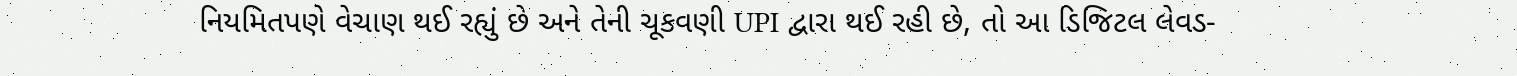નિયમિતપણે વેચાણ થઈ રહ્યું છે અને તેની ચૂકવણી UPI દ્વારા થઈ રહી છે, તો આ ડિજિટલ લેવડ-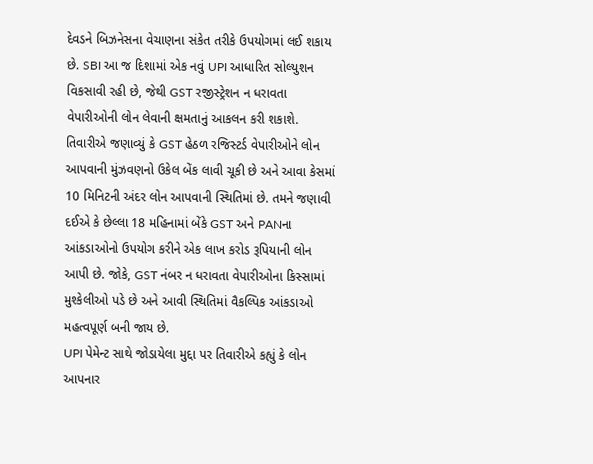દેવડને બિઝનેસના વેચાણના સંકેત તરીકે ઉપયોગમાં લઈ શકાય છે. SBI આ જ દિશામાં એક નવું UPI આધારિત સોલ્યુશન વિકસાવી રહી છે, જેથી GST રજીસ્ટ્રેશન ન ધરાવતા વેપારીઓની લોન લેવાની ક્ષમતાનું આકલન કરી શકાશે.
તિવારીએ જણાવ્યું કે GST હેઠળ રજિસ્ટર્ડ વેપારીઓને લોન આપવાની મુંઝવણનો ઉકેલ બેંક લાવી ચૂકી છે અને આવા કેસમાં 10 મિનિટની અંદર લોન આપવાની સ્થિતિમાં છે. તમને જણાવી દઈએ કે છેલ્લા 18 મહિનામાં બેંકે GST અને PANના આંકડાઓનો ઉપયોગ કરીને એક લાખ કરોડ રૂપિયાની લોન આપી છે. જોકે, GST નંબર ન ધરાવતા વેપારીઓના કિસ્સામાં મુશ્કેલીઓ પડે છે અને આવી સ્થિતિમાં વૈકલ્પિક આંકડાઓ મહત્વપૂર્ણ બની જાય છે.
UPI પેમેન્ટ સાથે જોડાયેલા મુદ્દા પર તિવારીએ કહ્યું કે લોન આપનાર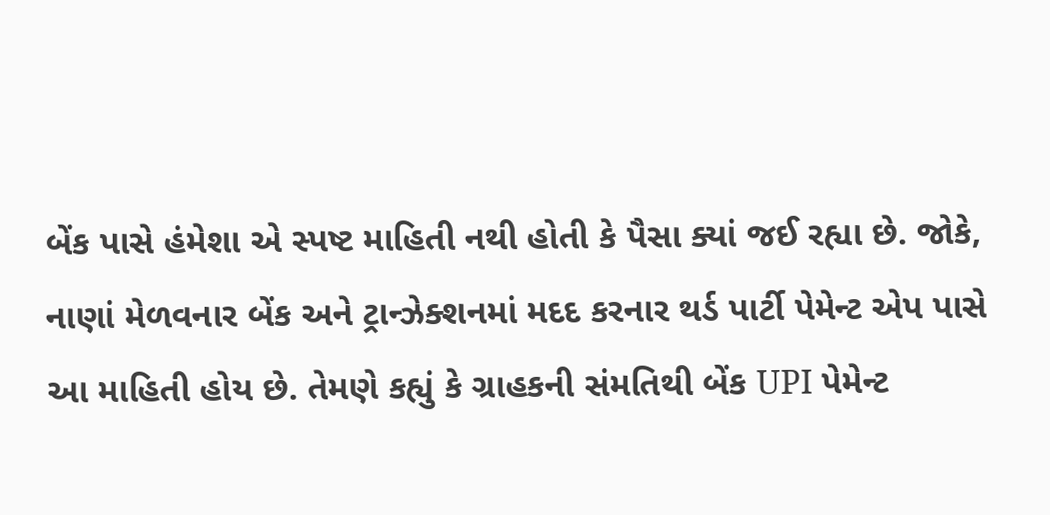બેંક પાસે હંમેશા એ સ્પષ્ટ માહિતી નથી હોતી કે પૈસા ક્યાં જઈ રહ્યા છે. જોકે, નાણાં મેળવનાર બેંક અને ટ્રાન્ઝેક્શનમાં મદદ કરનાર થર્ડ પાર્ટી પેમેન્ટ એપ પાસે આ માહિતી હોય છે. તેમણે કહ્યું કે ગ્રાહકની સંમતિથી બેંક UPI પેમેન્ટ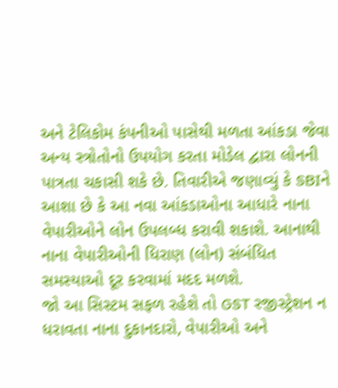અને ટેલિકોમ કંપનીઓ પાસેથી મળતા આંકડા જેવા અન્ય સ્ત્રોતોનો ઉપયોગ કરતા મોડેલ દ્વારા લોનની પાત્રતા ચકાસી શકે છે. તિવારીએ જણાવ્યું કે SBIને આશા છે કે આ નવા આંકડાઓના આધારે નાના વેપારીઓને લોન ઉપલબ્ધ કરાવી શકાશે. આનાથી નાના વેપારીઓની ધિરાણ (લોન) સંબંધિત સમસ્યાઓ દૂર કરવામાં મદદ મળશે.
જો આ સિસ્ટમ સફળ રહેશે તો GST રજીસ્ટ્રેશન ન ધરાવતા નાના દુકાનદારો, વેપારીઓ અને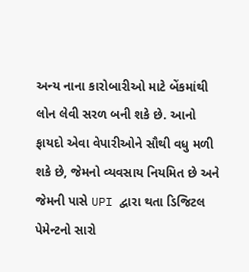અન્ય નાના કારોબારીઓ માટે બેંકમાંથી લોન લેવી સરળ બની શકે છે. આનો ફાયદો એવા વેપારીઓને સૌથી વધુ મળી શકે છે, જેમનો વ્યવસાય નિયમિત છે અને જેમની પાસે UPI દ્વારા થતા ડિજિટલ પેમેન્ટનો સારો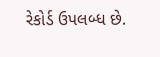રેકોર્ડ ઉપલબ્ધ છે.